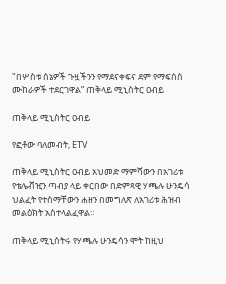"በሦስቱ ሰኔዎች ጉዟችንን የማደናቀፍና ደም የማፍሰስ ሙከራዎች ተደርገዋል” ጠቅላይ ሚኒስትር ዐብይ

ጠቅላይ ሚኒስትር ዐብይ

የፎቶው ባለመብት, ETV

ጠቅላይ ሚኒስትር ዐብይ አህመድ ማምሻውን በአገሪቱ የቴሌቭዢን ጣብያ ላይ ቀርበው በድምጻዊ ሃጫሉ ሁንዴሳ ህልፈት የተሰማቸውን ሐዘን በመግለጽ ለአገሪቱ ሕዝብ መልዕክት አስተላልፈዋል።

ጠቅላይ ሚኒስትሩ የሃጫሉ ሁንዴሳን ሞት ከዚህ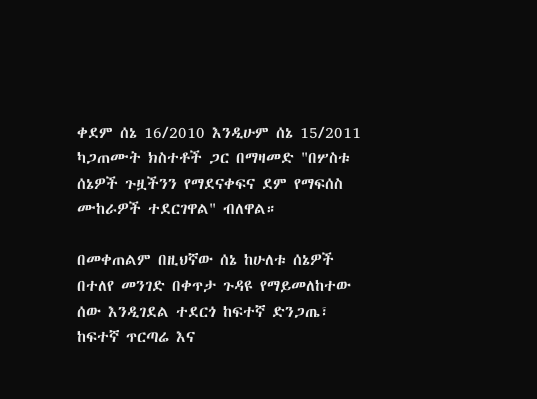ቀደም ሰኔ 16/2010 እንዲሁም ሰኔ 15/2011 ካጋጠሙት ክስተቶች ጋር በማዛመድ "በሦስቱ ሰኔዎች ጉዟችንን የማደናቀፍና ደም የማፍሰስ ሙከራዎች ተደርገዋል" ብለዋል።

በመቀጠልም በዚህኛው ሰኔ ከሁለቱ ሰኔዎች በተለየ መንገድ በቀጥታ ጉዳዩ የማይመለከተው ሰው እንዲገደል ተደርጎ ከፍተኛ ድንጋጤ፣ ከፍተኛ ጥርጣሬ እና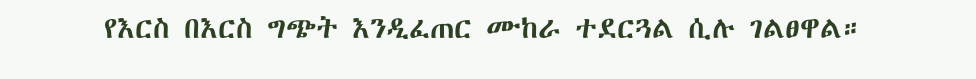የእርስ በእርስ ግጭት እንዲፈጠር ሙከራ ተደርጓል ሲሉ ገልፀዋል።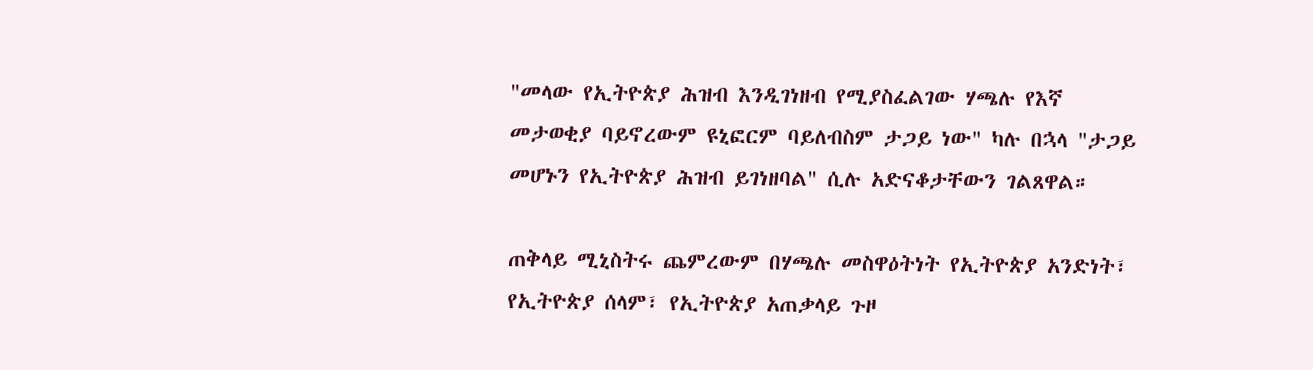"መላው የኢትዮጵያ ሕዝብ እንዲገነዘብ የሚያስፈልገው ሃጫሉ የእኛ መታወቂያ ባይኖረውም ዩኒፎርም ባይለብስም ታጋይ ነው" ካሉ በኋላ "ታጋይ መሆኑን የኢትዮጵያ ሕዝብ ይገነዘባል" ሲሉ አድናቆታቸውን ገልጸዋል።

ጠቅላይ ሚኒስትሩ ጨምረውም በሃጫሉ መስዋዕትነት የኢትዮጵያ አንድነት፣ የኢትዮጵያ ሰላም፣ የኢትዮጵያ አጠቃላይ ጉዞ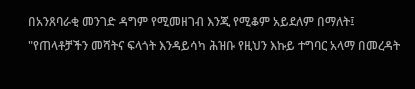በአንጸባራቂ መንገድ ዳግም የሚመዘገብ እንጂ የሚቆም አይደለም በማለት፤ "የጠላቶቻችን መሻትና ፍላጎት እንዳይሳካ ሕዝቡ የዚህን እኩይ ተግባር አላማ በመረዳት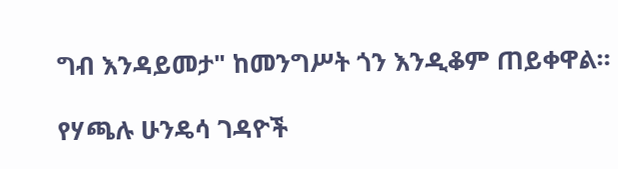ግብ እንዳይመታ" ከመንግሥት ጎን እንዲቆም ጠይቀዋል።

የሃጫሉ ሁንዴሳ ገዳዮች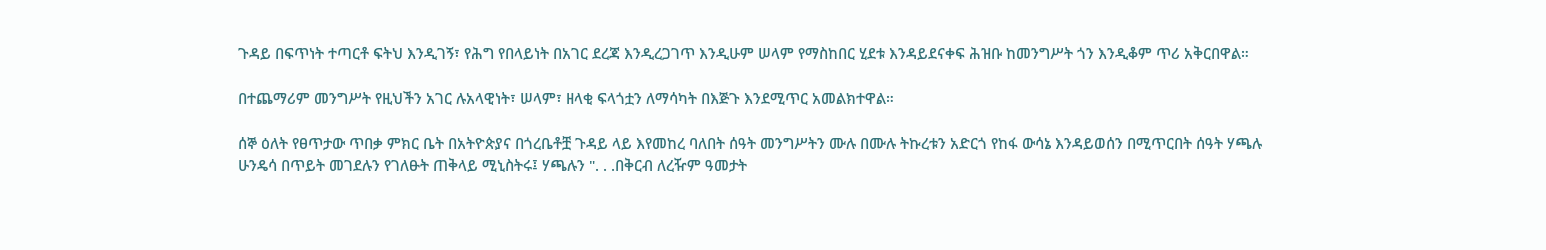ጉዳይ በፍጥነት ተጣርቶ ፍትህ እንዲገኝ፣ የሕግ የበላይነት በአገር ደረጃ እንዲረጋገጥ እንዲሁም ሠላም የማስከበር ሂደቱ እንዳይደናቀፍ ሕዝቡ ከመንግሥት ጎን እንዲቆም ጥሪ አቅርበዋል።

በተጨማሪም መንግሥት የዚህችን አገር ሉአላዊነት፣ ሠላም፣ ዘላቂ ፍላጎቷን ለማሳካት በእጅጉ እንደሚጥር አመልክተዋል።

ሰኞ ዕለት የፀጥታው ጥበቃ ምክር ቤት በአትዮጵያና በጎረቤቶቿ ጉዳይ ላይ እየመከረ ባለበት ሰዓት መንግሥትን ሙሉ በሙሉ ትኩረቱን አድርጎ የከፋ ውሳኔ እንዳይወሰን በሚጥርበት ሰዓት ሃጫሉ ሁንዴሳ በጥይት መገደሉን የገለፁት ጠቅላይ ሚኒስትሩ፤ ሃጫሉን ". . .በቅርብ ለረዥም ዓመታት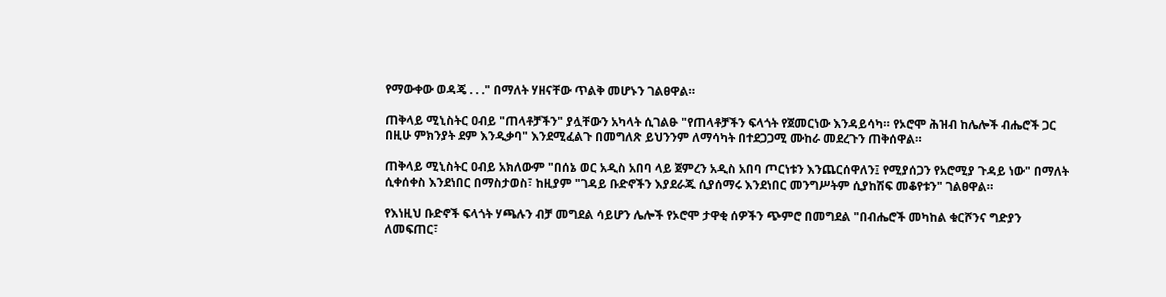የማውቀው ወዳጄ . . ." በማለት ሃዘናቸው ጥልቅ መሆኑን ገልፀዋል።

ጠቅላይ ሚኒስትር ዐብይ "ጠላቶቻችን" ያሏቸውን አካላት ሲገልፁ "የጠላቶቻችን ፍላጎት የጀመርነው እንዳይሳካ። የኦሮሞ ሕዝብ ከሌሎች ብሔሮች ጋር በዚሁ ምክንያት ደም እንዲቃባ" እንደሚፈልጉ በመግለጽ ይህንንም ለማሳካት በተደጋጋሚ ሙከራ መደረጉን ጠቅሰዋል።

ጠቅላይ ሚኒስትር ዐብይ አክለውም "በሰኔ ወር አዲስ አበባ ላይ ጀምረን አዲስ አበባ ጦርነቱን እንጨርሰዋለን፤ የሚያሰጋን የአሮሚያ ጉዳይ ነው" በማለት ሲቀሰቀስ እንደነበር በማስታወስ፣ ከዚያም "ገዳይ ቡድኖችን እያደራጁ ሲያሰማሩ እንደነበር መንግሥትም ሲያከሽፍ መቆየቱን" ገልፀዋል።

የእነዚህ ቡድኖች ፍላጎት ሃጫሉን ብቻ መግደል ሳይሆን ሌሎች የኦሮሞ ታዋቂ ሰዎችን ጭምሮ በመግደል "በብሔሮች መካከል ቁርሾንና ግድያን ለመፍጠር፣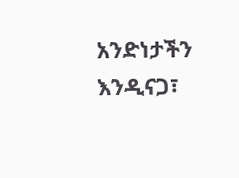አንድነታችን እንዲናጋ፣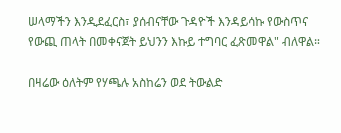ሠላማችን እንዲደፈርስ፣ ያሰብናቸው ጉዳዮች እንዳይሳኩ የውስጥና የውጪ ጠላት በመቀናጀት ይህንን እኩይ ተግባር ፈጽመዋል" ብለዋል።

በዛሬው ዕለትም የሃጫሉ አስከሬን ወደ ትውልድ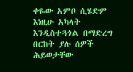ቀዬው አምቦ ሲሄድም እነዚሁ አካላት እንዲስተጓጎል በማድረግ በርከት ያሉ ሰዎች ሕይወታቸው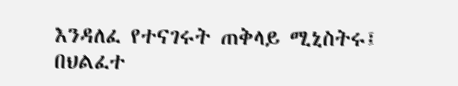እንዳለፈ የተናገሩት ጠቅላይ ሚኒስትሩ፤ በህልፈተ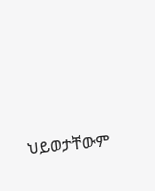ህይወታቸውም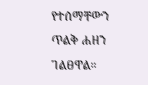የተሰማቸውን ጥልቅ ሐዘን ገልፀዋል።